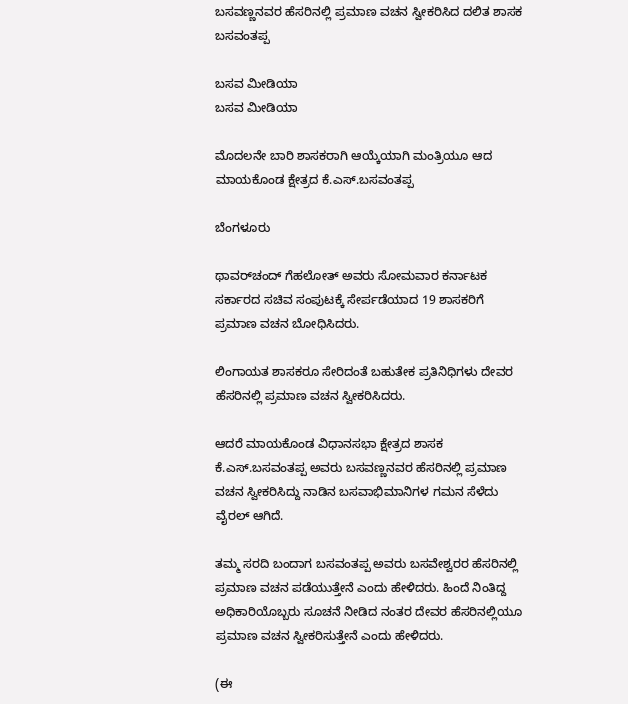ಬಸವಣ್ಣನವರ ಹೆಸರಿನಲ್ಲಿ ಪ್ರಮಾಣ ವಚನ ಸ್ವೀಕರಿಸಿದ ದಲಿತ ಶಾಸಕ ಬಸವಂತಪ್ಪ

ಬಸವ ಮೀಡಿಯಾ
ಬಸವ ಮೀಡಿಯಾ

ಮೊದಲನೇ ಬಾರಿ ಶಾಸಕರಾಗಿ ಆಯ್ಕೆಯಾಗಿ ಮಂತ್ರಿಯೂ ಆದ ಮಾಯಕೊಂಡ ಕ್ಷೇತ್ರದ ಕೆ.ಎಸ್.ಬಸವಂತಪ್ಪ

ಬೆಂಗಳೂರು

ಥಾವರ್‌ಚಂದ್‌ ಗೆಹಲೋತ್‌ ಅವರು ಸೋಮವಾರ ಕರ್ನಾಟಕ ಸರ್ಕಾರದ ಸಚಿವ ಸಂಪುಟಕ್ಕೆ ಸೇರ್ಪಡೆಯಾದ 19 ಶಾಸಕರಿಗೆ ಪ್ರಮಾಣ ವಚನ ಬೋಧಿಸಿದರು.

ಲಿಂಗಾಯತ ಶಾಸಕರೂ ಸೇರಿದಂತೆ ಬಹುತೇಕ ಪ್ರತಿನಿಧಿಗಳು ದೇವರ ಹೆಸರಿನಲ್ಲಿ ಪ್ರಮಾಣ ವಚನ ಸ್ವೀಕರಿಸಿದರು.

ಆದರೆ ಮಾಯಕೊಂಡ ವಿಧಾನಸಭಾ ಕ್ಷೇತ್ರದ ಶಾಸಕ ಕೆ.ಎಸ್.ಬಸವಂತಪ್ಪ ಅವರು ಬಸವಣ್ಣನವರ ಹೆಸರಿನಲ್ಲಿ ಪ್ರಮಾಣ ವಚನ ಸ್ವೀಕರಿಸಿದ್ದು ನಾಡಿನ ಬಸವಾಭಿಮಾನಿಗಳ ಗಮನ ಸೆಳೆದು ವೈರಲ್ ಆಗಿದೆ.

ತಮ್ಮ ಸರದಿ ಬಂದಾಗ ಬಸವಂತಪ್ಪ ಅವರು ಬಸವೇಶ್ವರರ ಹೆಸರಿನಲ್ಲಿ ಪ್ರಮಾಣ ವಚನ ಪಡೆಯುತ್ತೇನೆ ಎಂದು ಹೇಳಿದರು. ಹಿಂದೆ ನಿಂತಿದ್ದ ಅಧಿಕಾರಿಯೊಬ್ಬರು ಸೂಚನೆ ನೀಡಿದ ನಂತರ ದೇವರ ಹೆಸರಿನಲ್ಲಿಯೂ ಪ್ರಮಾಣ ವಚನ ಸ್ವೀಕರಿಸುತ್ತೇನೆ ಎಂದು ಹೇಳಿದರು.

(ಈ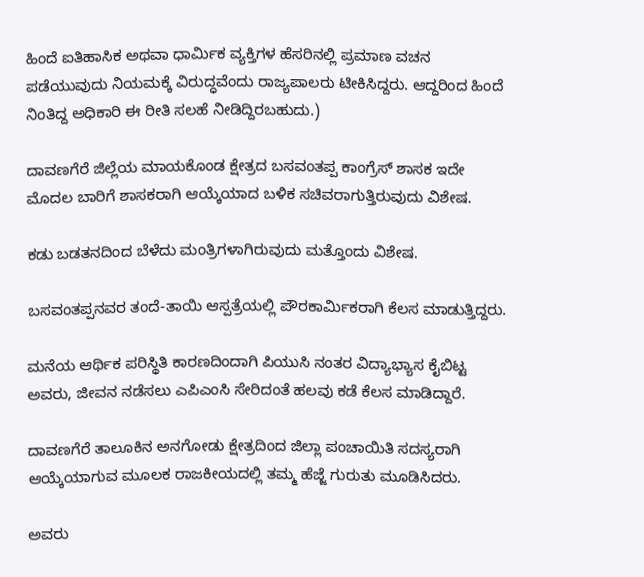ಹಿಂದೆ ಐತಿಹಾಸಿಕ ಅಥವಾ ಧಾರ್ಮಿಕ ವ್ಯಕ್ತಿಗಳ ಹೆಸರಿನಲ್ಲಿ ಪ್ರಮಾಣ ವಚನ ಪಡೆಯುವುದು ನಿಯಮಕ್ಕೆ ವಿರುದ್ಧವೆಂದು ರಾಜ್ಯಪಾಲರು ಟೀಕಿಸಿದ್ದರು. ಆದ್ದರಿಂದ ಹಿಂದೆ ನಿಂತಿದ್ದ ಅಧಿಕಾರಿ ಈ ರೀತಿ ಸಲಹೆ ನೀಡಿದ್ದಿರಬಹುದು.)

ದಾವಣಗೆರೆ ಜಿಲ್ಲೆಯ ಮಾಯಕೊಂಡ ಕ್ಷೇತ್ರದ ಬಸವಂತಪ್ಪ ಕಾಂಗ್ರೆಸ್ ಶಾಸಕ ಇದೇ ಮೊದಲ ಬಾರಿಗೆ ಶಾಸಕರಾಗಿ ಆಯ್ಕೆಯಾದ ಬಳಿಕ ಸಚಿವರಾಗುತ್ತಿರುವುದು ವಿಶೇಷ.

ಕಡು ಬಡತನದಿಂದ ಬೆಳೆದು ಮಂತ್ರಿಗಳಾಗಿರುವುದು ಮತ್ತೊಂದು ವಿಶೇಷ.

ಬಸವಂತಪ್ಪನವರ ತಂದೆ-ತಾಯಿ ಆಸ್ಪತ್ರೆಯಲ್ಲಿ ಪೌರಕಾರ್ಮಿಕರಾಗಿ ಕೆಲಸ ಮಾಡುತ್ತಿದ್ದರು.

ಮನೆಯ ಆರ್ಥಿಕ ಪರಿಸ್ಥಿತಿ ಕಾರಣದಿಂದಾಗಿ ಪಿಯುಸಿ ನಂತರ ವಿದ್ಯಾಭ್ಯಾಸ ಕೈಬಿಟ್ಟ ಅವರು, ಜೀವನ ನಡೆಸಲು ಎಪಿಎಂಸಿ ಸೇರಿದಂತೆ ಹಲವು ಕಡೆ ಕೆಲಸ ಮಾಡಿದ್ದಾರೆ.

ದಾವಣಗೆರೆ ತಾಲೂಕಿನ ಅನಗೋಡು ಕ್ಷೇತ್ರದಿಂದ ಜಿಲ್ಲಾ ಪಂಚಾಯಿತಿ ಸದಸ್ಯರಾಗಿ ಆಯ್ಕೆಯಾಗುವ ಮೂಲಕ ರಾಜಕೀಯದಲ್ಲಿ ತಮ್ಮ ಹೆಜ್ಜೆ ಗುರುತು ಮೂಡಿಸಿದರು.

ಅವರು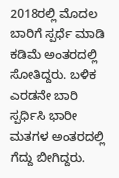2018ರಲ್ಲಿ ಮೊದಲ ಬಾರಿಗೆ ಸ್ಪರ್ಧೆ ಮಾಡಿ ಕಡಿಮೆ ಅಂತರದಲ್ಲಿ ಸೋತಿದ್ದರು. ಬಳಿಕ ಎರಡನೇ ಬಾರಿ ಸ್ಪರ್ಧಿಸಿ ಭಾರೀ ಮತಗಳ ಅಂತರದಲ್ಲಿ ಗೆದ್ದು ಬೀಗಿದ್ದರು.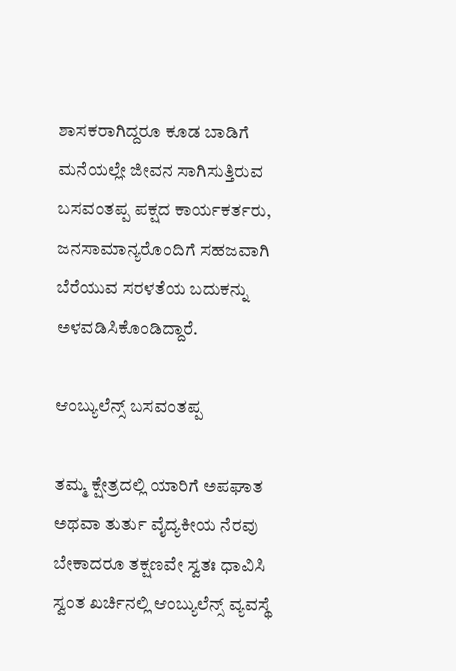ಶಾಸಕರಾಗಿದ್ದರೂ ಕೂಡ ಬಾಡಿಗೆ ಮನೆಯಲ್ಲೇ ಜೀವನ ಸಾಗಿಸುತ್ತಿರುವ ಬಸವಂತಪ್ಪ ಪಕ್ಷದ ಕಾರ್ಯಕರ್ತರು, ಜನಸಾಮಾನ್ಯರೊಂದಿಗೆ ಸಹಜವಾಗಿ ಬೆರೆಯುವ ಸರಳತೆಯ ಬದುಕನ್ನು ಅಳವಡಿಸಿಕೊಂಡಿದ್ದಾರೆ.

ಆಂಬ್ಯುಲೆನ್ಸ್ ಬಸವಂತಪ್ಪ

ತಮ್ಮ ಕ್ಷೇತ್ರದಲ್ಲಿ ಯಾರಿಗೆ ಅಪಘಾತ ಅಥವಾ ತುರ್ತು ವೈದ್ಯಕೀಯ ನೆರವು ಬೇಕಾದರೂ ತಕ್ಷಣವೇ ಸ್ವತಃ ಧಾವಿಸಿ ಸ್ವಂತ ಖರ್ಚಿನಲ್ಲಿ ಆಂಬ್ಯುಲೆನ್ಸ್ ವ್ಯವಸ್ಥೆ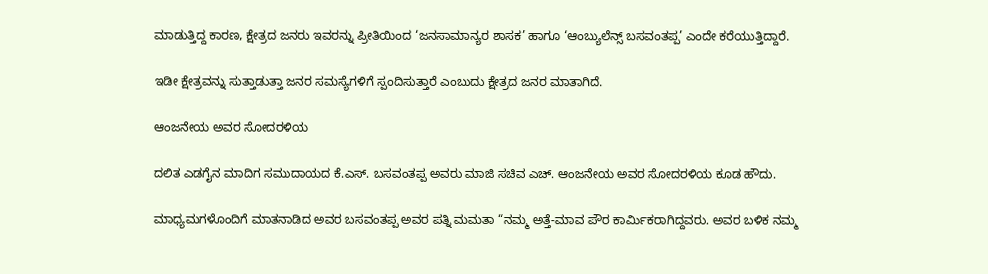ಮಾಡುತ್ತಿದ್ದ ಕಾರಣ, ಕ್ಷೇತ್ರದ ಜನರು ಇವರನ್ನು ಪ್ರೀತಿಯಿಂದ ‘ಜನಸಾಮಾನ್ಯರ ಶಾಸಕ’ ಹಾಗೂ ‘ಆಂಬ್ಯುಲೆನ್ಸ್ ಬಸವಂತಪ್ಪ’ ಎಂದೇ ಕರೆಯುತ್ತಿದ್ದಾರೆ.

ಇಡೀ ಕ್ಷೇತ್ರವನ್ನು ಸುತ್ತಾಡುತ್ತಾ ಜನರ ಸಮಸ್ಯೆಗಳಿಗೆ ಸ್ಪಂದಿಸುತ್ತಾರೆ ಎಂಬುದು ಕ್ಷೇತ್ರದ ಜನರ ಮಾತಾಗಿದೆ.

ಆಂಜನೇಯ ಅವರ ಸೋದರಳಿಯ

ದಲಿತ ಎಡಗೈನ ಮಾದಿಗ ಸಮುದಾಯದ ಕೆ.ಎಸ್. ಬಸವಂತಪ್ಪ ಅವರು ಮಾಜಿ ಸಚಿವ‌ ಎಚ್. ಆಂಜನೇಯ ಅವರ ಸೋದರಳಿಯ ಕೂಡ ಹೌದು.

ಮಾಧ್ಯಮಗಳೊಂದಿಗೆ ಮಾತನಾಡಿದ ಅವರ ಬಸವಂತಪ್ಪ ಅವರ ಪತ್ನಿ ಮಮತಾ “ನಮ್ಮ ಅತ್ತೆ-ಮಾವ ಪೌರ ಕಾರ್ಮಿಕ‌ರಾಗಿದ್ದವರು. ಅವರ ಬಳಿಕ ನಮ್ಮ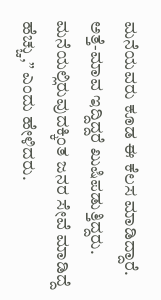ಮನೆಯವರು ಕೂಡ ಈ ಕೆಲಸ ಮಾಡಿದ್ದಾರೆ. ಅತ್ತೆ-ಮಾವ ಇದ್ದಿದ್ದರೆ ಖುಷಿಪಡುತ್ತಿದ್ದರು. ಮನೆಯಲ್ಲಿರುವುದಕ್ಕಿಂತ ಜನರ ಸೇವೆ ಮಾಡಿದ್ದೆ ಹೆಚ್ಚು,” ಎಂದು ಹೇಳಿದರು.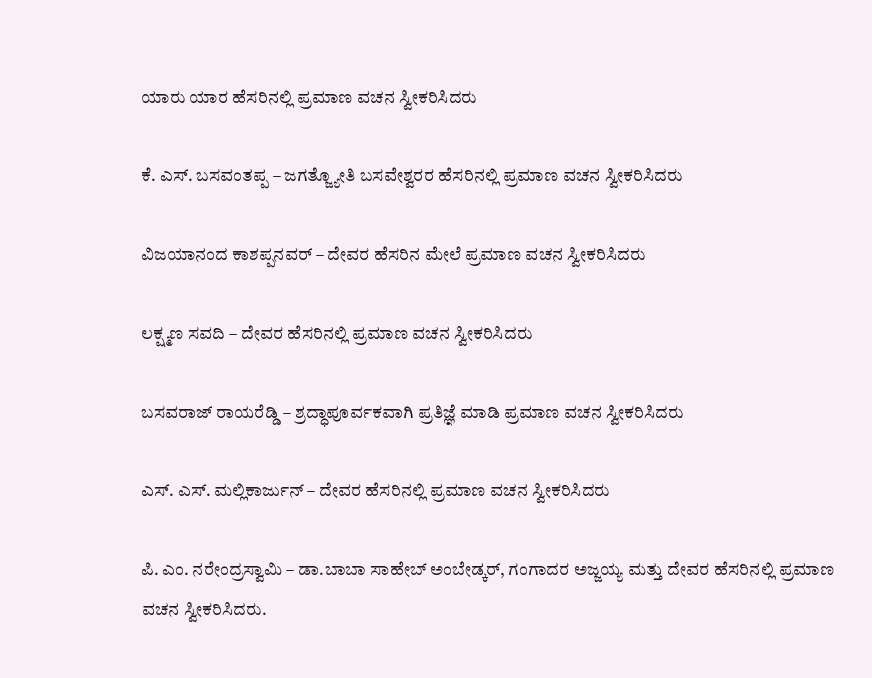ಯಾರು ಯಾರ ಹೆಸರಿನಲ್ಲಿ ಪ್ರಮಾಣ ವಚನ ಸ್ವೀಕರಿಸಿದರು

ಕೆ. ಎಸ್. ಬಸವಂತಪ್ಪ – ಜಗತ್ಜ್ಯೋತಿ ಬಸವೇಶ್ವರರ ಹೆಸರಿನಲ್ಲಿ ಪ್ರಮಾಣ ವಚನ ಸ್ವೀಕರಿಸಿದರು

ವಿಜಯಾನಂದ ಕಾಶಪ್ಪನವರ್ – ದೇವರ ಹೆಸರಿನ ಮೇಲೆ ಪ್ರಮಾಣ ವಚನ ಸ್ವೀಕರಿಸಿದರು

ಲಕ್ಷ್ಮಣ ಸವದಿ – ದೇವರ ಹೆಸರಿನಲ್ಲಿ ಪ್ರಮಾಣ ವಚನ ಸ್ವೀಕರಿಸಿದರು

ಬಸವರಾಜ್ ರಾಯರೆಡ್ಡಿ – ಶ್ರದ್ಧಾಪೂರ್ವಕವಾಗಿ ಪ್ರತಿಜ್ಞೆ ಮಾಡಿ ಪ್ರಮಾಣ ವಚನ ಸ್ವೀಕರಿಸಿದರು

ಎಸ್. ಎಸ್. ಮಲ್ಲಿಕಾರ್ಜುನ್ – ದೇವರ ಹೆಸರಿನಲ್ಲಿ ಪ್ರಮಾಣ ವಚನ ಸ್ವೀಕರಿಸಿದರು

ಪಿ. ಎಂ. ನರೇಂದ್ರಸ್ವಾಮಿ – ಡಾ.ಬಾಬಾ ಸಾಹೇಬ್ ಅಂಬೇಡ್ಕರ್, ಗಂಗಾದರ ಅಜ್ಜಯ್ಯ ಮತ್ತು ದೇವರ ಹೆಸರಿನಲ್ಲಿ ಪ್ರಮಾಣ ವಚನ ಸ್ವೀಕರಿಸಿದರು.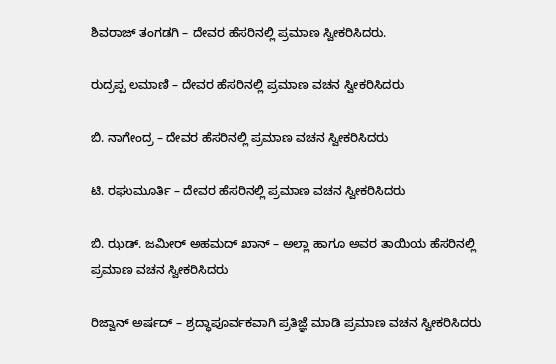ಶಿವರಾಜ್ ತಂಗಡಗಿ – ದೇವರ ಹೆಸರಿನಲ್ಲಿ ಪ್ರಮಾಣ ಸ್ವೀಕರಿಸಿದರು.

ರುದ್ರಪ್ಪ ಲಮಾಣಿ – ದೇವರ ಹೆಸರಿನಲ್ಲಿ ಪ್ರಮಾಣ ವಚನ ಸ್ವೀಕರಿಸಿದರು

ಬಿ. ನಾಗೇಂದ್ರ – ದೇವರ ಹೆಸರಿನಲ್ಲಿ ಪ್ರಮಾಣ ವಚನ ಸ್ವೀಕರಿಸಿದರು

ಟಿ. ರಘುಮೂರ್ತಿ – ದೇವರ ಹೆಸರಿನಲ್ಲಿ ಪ್ರಮಾಣ ವಚನ ಸ್ವೀಕರಿಸಿದರು

ಬಿ. ಝಡ್. ಜಮೀರ್ ಅಹಮದ್ ಖಾನ್ – ಅಲ್ಲಾ ಹಾಗೂ ಅವರ ತಾಯಿಯ ಹೆಸರಿನಲ್ಲಿ ಪ್ರಮಾಣ ವಚನ ಸ್ವೀಕರಿಸಿದರು

ರಿಜ್ವಾನ್ ಅರ್ಷದ್ – ಶ್ರದ್ಧಾಪೂರ್ವಕವಾಗಿ ಪ್ರತಿಜ್ಞೆ ಮಾಡಿ ಪ್ರಮಾಣ ವಚನ ಸ್ವೀಕರಿಸಿದರು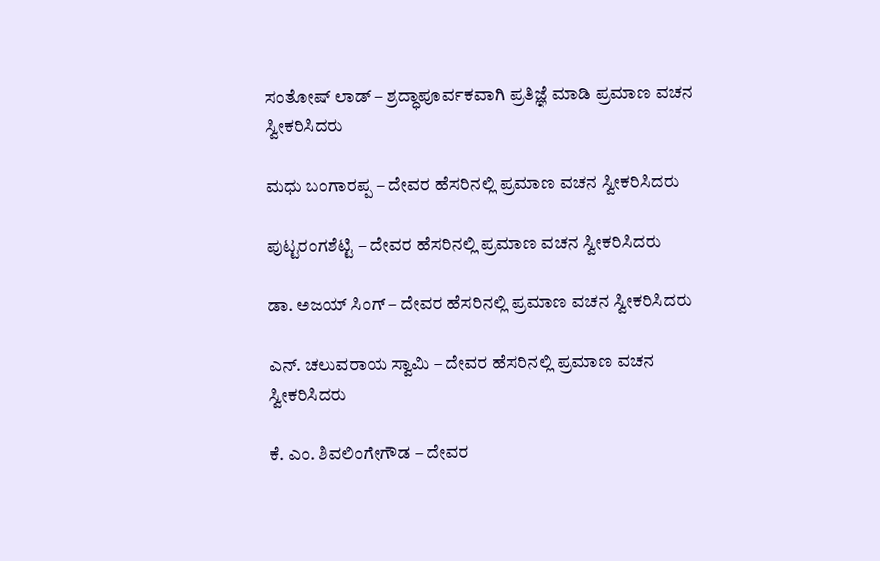ಸಂತೋಷ್ ಲಾಡ್ – ಶ್ರದ್ಧಾಪೂರ್ವಕವಾಗಿ ಪ್ರತಿಜ್ಞೆ ಮಾಡಿ ಪ್ರಮಾಣ ವಚನ ಸ್ವೀಕರಿಸಿದರು

ಮಧು ಬಂಗಾರಪ್ಪ – ದೇವರ ಹೆಸರಿನಲ್ಲಿ ಪ್ರಮಾಣ ವಚನ ಸ್ವೀಕರಿಸಿದರು

ಪುಟ್ಟರಂಗಶೆಟ್ಟಿ – ದೇವರ ಹೆಸರಿನಲ್ಲಿ ಪ್ರಮಾಣ ವಚನ ಸ್ವೀಕರಿಸಿದರು

ಡಾ. ಅಜಯ್ ಸಿಂಗ್ – ದೇವರ ಹೆಸರಿನಲ್ಲಿ ಪ್ರಮಾಣ ವಚನ ಸ್ವೀಕರಿಸಿದರು

ಎನ್. ಚಲುವರಾಯ ಸ್ವಾಮಿ – ದೇವರ ಹೆಸರಿನಲ್ಲಿ ಪ್ರಮಾಣ ವಚನ ಸ್ವೀಕರಿಸಿದರು

ಕೆ. ಎಂ. ಶಿವಲಿಂಗೇಗೌಡ – ದೇವರ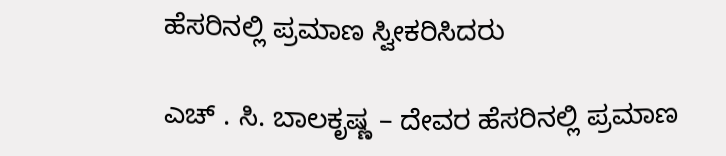ಹೆಸರಿನಲ್ಲಿ ಪ್ರಮಾಣ ಸ್ವೀಕರಿಸಿದರು ‌

ಎಚ್ . ಸಿ. ಬಾಲಕೃಷ್ಣ – ದೇವರ ಹೆಸರಿನಲ್ಲಿ ಪ್ರಮಾಣ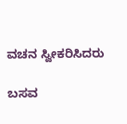ವಚನ ಸ್ವೀಕರಿಸಿದರು

ಬಸವ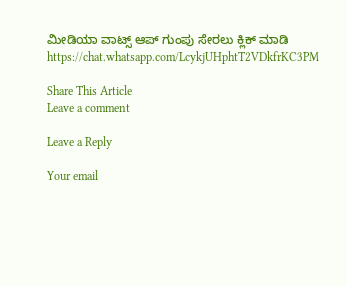ಮೀಡಿಯಾ ವಾಟ್ಸ್ ಆಪ್ ಗುಂಪು ಸೇರಲು ಕ್ಲಿಕ್ ಮಾಡಿ
https://chat.whatsapp.com/LcykjUHphtT2VDkfrKC3PM

Share This Article
Leave a comment

Leave a Reply

Your email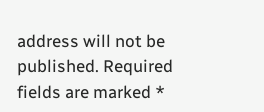address will not be published. Required fields are marked *